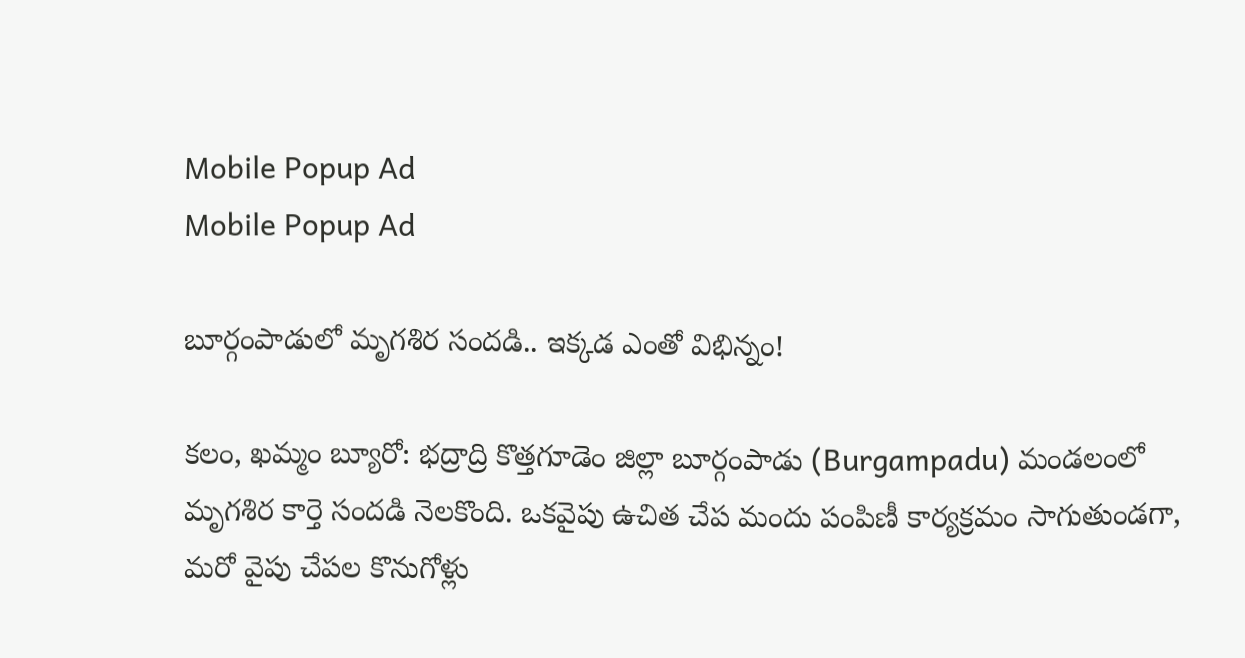Mobile Popup Ad
Mobile Popup Ad

బూర్గంపాడులో మృగశిర సందడి.. ఇక్కడ ఎంతో విభిన్నం!

కలం, ఖమ్మం బ్యూరో: భద్రాద్రి కొత్తగూడెం జిల్లా బూర్గంపాడు (Burgampadu) మండలంలో మృగశిర కార్తె సందడి నెలకొంది. ఒకవైపు ఉచిత చేప మందు పంపిణీ కార్యక్రమం సాగుతుండగా, మరో వైపు చేపల కొనుగోళ్లు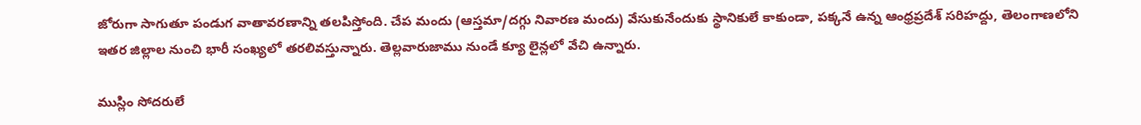జోరుగా సాగుతూ పండుగ వాతావరణాన్ని తలపిస్తోంది. చేప మందు (ఆస్తమా/దగ్గు నివారణ మందు) వేసుకునేందుకు స్థానికులే కాకుండా, పక్కనే ఉన్న ఆంధ్రప్రదేశ్ సరిహద్దు, తెలంగాణలోని ఇతర జిల్లాల నుంచి భారీ సంఖ్యలో తరలివస్తున్నారు. తెల్లవారుజాము నుండే క్యూ లైన్లలో వేచి ఉన్నారు.

ముస్లిం సోదరులే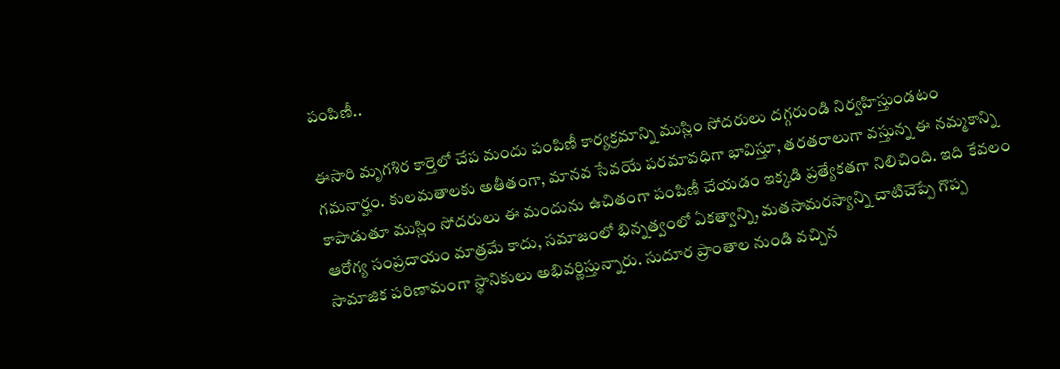పంపిణీ..

ఈసారి మృగశిర కార్తెలో చేప మందు పంపిణీ కార్యక్రమాన్ని ముస్లిం సోదరులు దగ్గరుండి నిర్వహిస్తుండటం గమనార్హం. కులమతాలకు అతీతంగా, మానవ సేవయే పరమావధిగా భావిస్తూ, తరతరాలుగా వస్తున్న ఈ నమ్మకాన్ని కాపాడుతూ ముస్లిం సోదరులు ఈ మందును ఉచితంగా పంపిణీ చేయడం ఇక్కడి ప్రత్యేకతగా నిలిచింది. ఇది కేవలం ఆరోగ్య సంప్రదాయం మాత్రమే కాదు, సమాజంలో భిన్నత్వంలో ఏకత్వాన్ని, మతసామరస్యాన్ని చాటిచెప్పే గొప్ప సామాజిక పరిణామంగా స్థానికులు అభివర్ణిస్తున్నారు. సుదూర ప్రాంతాల నుండి వచ్చిన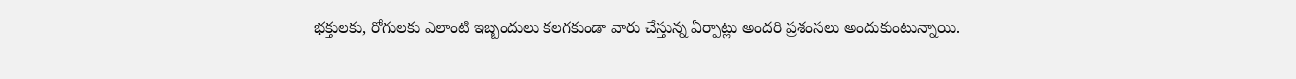భక్తులకు, రోగులకు ఎలాంటి ఇబ్బందులు కలగకుండా వారు చేస్తున్న ఏర్పాట్లు అందరి ప్రశంసలు అందుకుంటున్నాయి.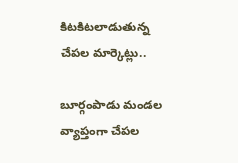కిటకిటలాడుతున్న చేపల మార్కెట్లు..

బూర్గంపాడు మండల వ్యాప్తంగా చేపల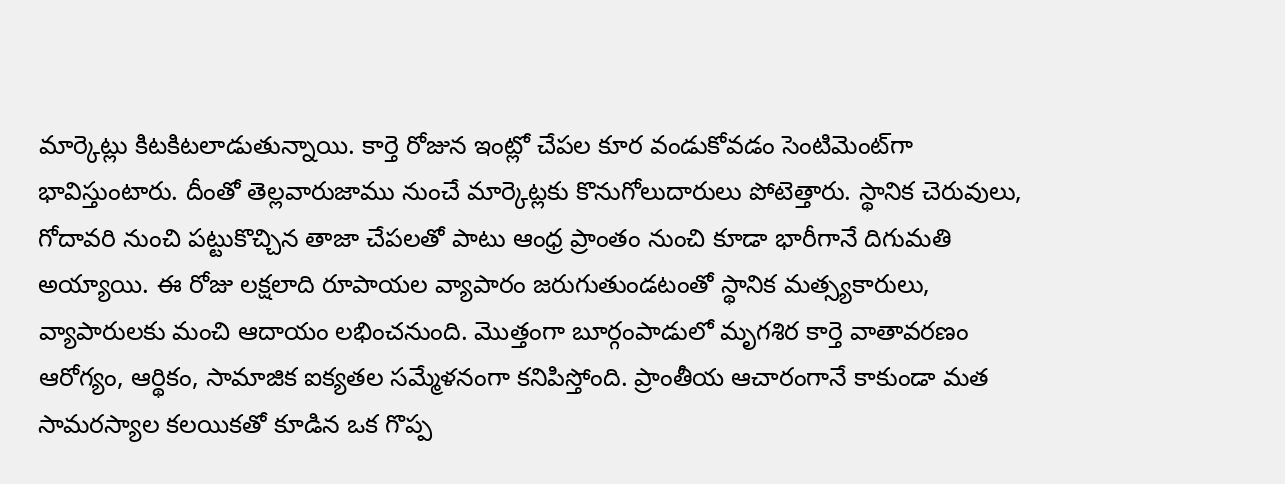మార్కెట్లు కిటకిటలాడుతున్నాయి. కార్తె రోజున ఇంట్లో చేపల కూర వండుకోవడం సెంటిమెంట్‌గా భావిస్తుంటారు. దీంతో తెల్లవారుజాము నుంచే మార్కెట్లకు కొనుగోలుదారులు పోటెత్తారు. స్థానిక చెరువులు, గోదావరి నుంచి పట్టుకొచ్చిన తాజా చేపలతో పాటు ఆంధ్ర ప్రాంతం నుంచి కూడా భారీగానే దిగుమతి అయ్యాయి. ఈ రోజు లక్షలాది రూపాయల వ్యాపారం జరుగుతుండటంతో స్థానిక మత్స్యకారులు, వ్యాపారులకు మంచి ఆదాయం లభించనుంది. మొత్తంగా బూర్గంపాడులో మృగశిర కార్తె వాతావరణం ఆరోగ్యం, ఆర్థికం, సామాజిక ఐక్యతల సమ్మేళనంగా కనిపిస్తోంది. ప్రాంతీయ ఆచారంగానే కాకుండా మత సామరస్యాల కలయికతో కూడిన ఒక గొప్ప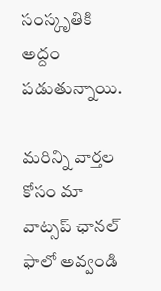సంస్కృతికి అద్దం పడుతున్నాయి.

మ‌రిన్ని వార్త‌ల కోసం మా వాట్స‌ప్ ఛాన‌ల్ ఫాలో అవ్వండి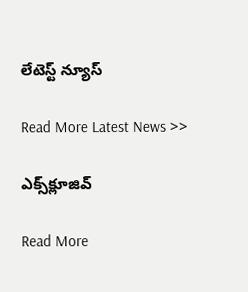లేటెస్ట్ న్యూస్‌

Read More Latest News >>

ఎక్స్‌క్లూజివ్‌

Read More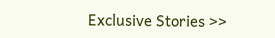Exclusive Stories >>